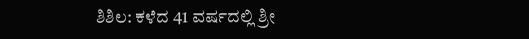ಶಿಶಿಲ: ಕಳೆದ 41 ವರ್ಷದಲ್ಲಿ ಶ್ರೀ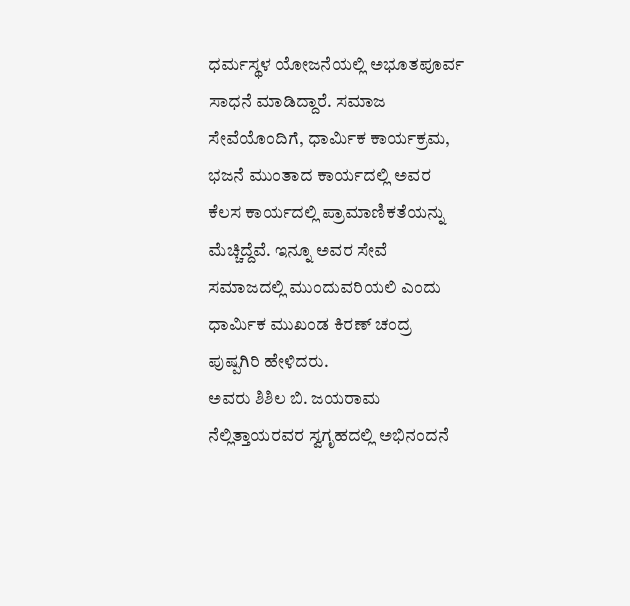ಧರ್ಮಸ್ಥಳ ಯೋಜನೆಯಲ್ಲಿ ಅಭೂತಪೂರ್ವ ಸಾಧನೆ ಮಾಡಿದ್ದಾರೆ. ಸಮಾಜ ಸೇವೆಯೊಂದಿಗೆ, ಧಾರ್ಮಿಕ ಕಾರ್ಯಕ್ರಮ, ಭಜನೆ ಮುಂತಾದ ಕಾರ್ಯದಲ್ಲಿ ಅವರ ಕೆಲಸ ಕಾರ್ಯದಲ್ಲಿ ಪ್ರಾಮಾಣಿಕತೆಯನ್ನು ಮೆಚ್ಚಿದ್ದೆವೆ. ಇನ್ನೂ ಅವರ ಸೇವೆ ಸಮಾಜದಲ್ಲಿ ಮುಂದುವರಿಯಲಿ ಎಂದು ಧಾರ್ಮಿಕ ಮುಖಂಡ ಕಿರಣ್ ಚಂದ್ರ ಪುಷ್ಪಗಿರಿ ಹೇಳಿದರು.
ಅವರು ಶಿಶಿಲ ಬಿ. ಜಯರಾಮ ನೆಲ್ಲಿತ್ತಾಯರವರ ಸ್ವಗೃಹದಲ್ಲಿ ಅಭಿನಂದನೆ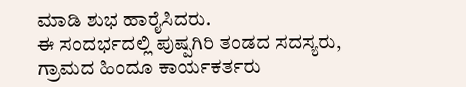ಮಾಡಿ ಶುಭ ಹಾರೈಸಿದರು.
ಈ ಸಂದರ್ಭದಲ್ಲಿ ಪುಷ್ಪಗಿರಿ ತಂಡದ ಸದಸ್ಯರು, ಗ್ರಾಮದ ಹಿಂದೂ ಕಾರ್ಯಕರ್ತರು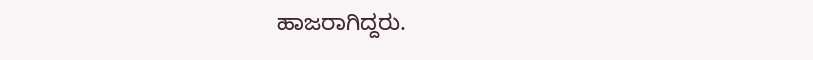ಹಾಜರಾಗಿದ್ದರು.